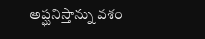అప్ఘనిస్తాన్ను వశం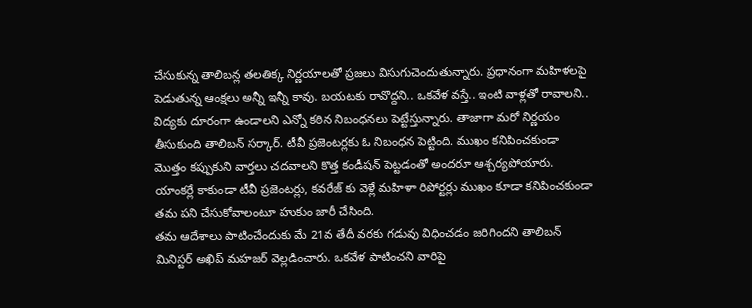చేసుకున్న తాలిబన్ల తలతిక్క నిర్ణయాలతో ప్రజలు విసుగుచెందుతున్నారు. ప్రధానంగా మహిళలపై పెడుతున్న ఆంక్షలు అన్నీ ఇన్నీ కావు. బయటకు రావొద్దని.. ఒకవేళ వస్తే.. ఇంటి వాళ్లతో రావాలని.. విద్యకు దూరంగా ఉండాలని ఎన్నో కఠిన నిబంధనలు పెట్టేస్తున్నారు. తాజాగా మరో నిర్ణయం తీసుకుంది తాలిబన్ సర్కార్. టీవీ ప్రజెంటర్లకు ఓ నిబంధన పెట్టింది. ముఖం కనిపించకుండా మొత్తం కప్పుకుని వార్తలు చదవాలని కొత్త కండీషన్ పెట్టడంతో అందరూ ఆశ్చర్యపోయారు. యాంకర్లే కాకుండా టీవీ ప్రజెంటర్లు, కవరేజ్ కు వెళ్లే మహిళా రిపోర్టర్లు ముఖం కూడా కనిపించకుండా తమ పని చేసుకోవాలంటూ హుకుం జారీ చేసింది.
తమ ఆదేశాలు పాటించేందుకు మే 21వ తేదీ వరకు గడువు విధించడం జరిగిందని తాలిబన్ మినిస్టర్ అఖిప్ మహజర్ వెల్లడించారు. ఒకవేళ పాటించని వారిపై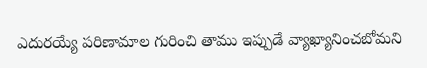ఎదురయ్యే పరిణామాల గురించి తాము ఇప్పుడే వ్యాఖ్యానించబోమని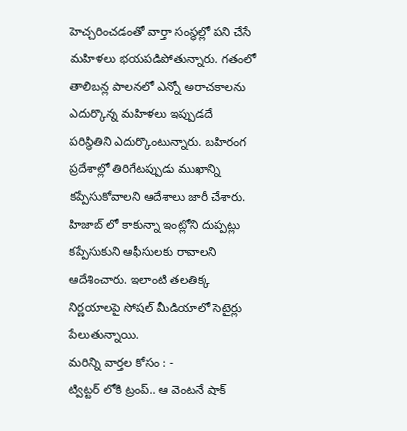హెచ్చరించడంతో వార్తా సంస్థల్లో పని చేసే మహిళలు భయపడిపోతున్నారు. గతంలో తాలిబన్ల పాలనలో ఎన్నో అరాచకాలను ఎదుర్కొన్న మహిళలు ఇప్పుడదే పరిస్థితిని ఎదుర్కొంటున్నారు. బహిరంగ ప్రదేశాల్లో తిరిగేటప్పుడు ముఖాన్ని కప్పేసుకోవాలని ఆదేశాలు జారీ చేశారు. హిజాబ్ లో కాకున్నా ఇంట్లోని దుప్పట్లు కప్పేసుకుని ఆఫీసులకు రావాలని ఆదేశించారు. ఇలాంటి తలతిక్క నిర్ణయాలపై సోషల్ మీడియాలో సెటైర్లు పేలుతున్నాయి.
మరిన్ని వార్తల కోసం : -
ట్విట్టర్ లోకి ట్రంప్.. ఆ వెంటనే షాక్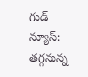గుడ్ న్యూస్: తగ్గనున్న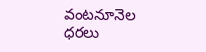వంటనూనెల ధరలు